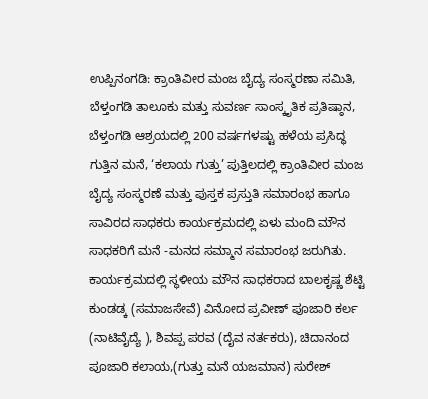ಉಪ್ಪಿನಂಗಡಿ: ಕ್ರಾಂತಿವೀರ ಮಂಜ ಬೈದ್ಯ ಸಂಸ್ಮರಣಾ ಸಮಿತಿ, ಬೆಳ್ತಂಗಡಿ ತಾಲೂಕು ಮತ್ತು ಸುವರ್ಣ ಸಾಂಸ್ಕೃತಿಕ ಪ್ರತಿಷ್ಠಾನ, ಬೆಳ್ತಂಗಡಿ ಆಶ್ರಯದಲ್ಲಿ 200 ವರ್ಷಗಳಷ್ಟು ಹಳೆಯ ಪ್ರಸಿದ್ಧ ಗುತ್ತಿನ ಮನೆ, ‘ಕಲಾಯ ಗುತ್ತು’ ಪುತ್ತಿಲದಲ್ಲಿ ಕ್ರಾಂತಿವೀರ ಮಂಜ ಬೈದ್ಯ ಸಂಸ್ಮರಣೆ ಮತ್ತು ಪುಸ್ತಕ ಪ್ರಸ್ತುತಿ ಸಮಾರಂಭ ಹಾಗೂ ಸಾವಿರದ ಸಾಧಕರು ಕಾರ್ಯಕ್ರಮದಲ್ಲಿ ಏಳು ಮಂದಿ ಮೌನ ಸಾಧಕರಿಗೆ ಮನೆ -ಮನದ ಸಮ್ಮಾನ ಸಮಾರಂಭ ಜರುಗಿತು.
ಕಾರ್ಯಕ್ರಮದಲ್ಲಿ ಸ್ಥಳೀಯ ಮೌನ ಸಾಧಕರಾದ ಬಾಲಕೃಷ್ಣ ಶೆಟ್ಟಿ ಕುಂಡಡ್ಕ (ಸಮಾಜಸೇವೆ) ವಿನೋದ ಪ್ರವೀಣ್ ಪೂಜಾರಿ ಕರ್ಲ (ನಾಟಿವೈದ್ಯೆ ), ಶಿವಪ್ಪ ಪರವ (ದೈವ ನರ್ತಕರು), ಚಿದಾನಂದ ಪೂಜಾರಿ ಕಲಾಯ,(ಗುತ್ತು ಮನೆ ಯಜಮಾನ) ಸುರೇಶ್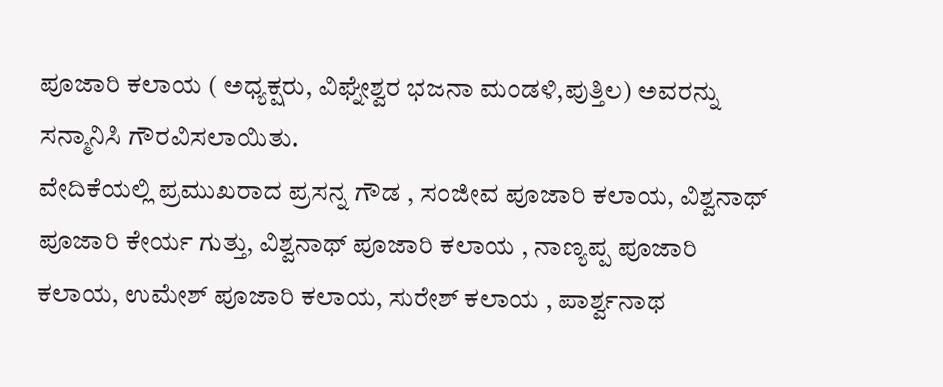ಪೂಜಾರಿ ಕಲಾಯ ( ಅಧ್ಯಕ್ಷರು, ವಿಘ್ನೇಶ್ವರ ಭಜನಾ ಮಂಡಳಿ,ಪುತ್ತಿಲ) ಅವರನ್ನು ಸನ್ಮಾನಿಸಿ ಗೌರವಿಸಲಾಯಿತು.
ವೇದಿಕೆಯಲ್ಲಿ ಪ್ರಮುಖರಾದ ಪ್ರಸನ್ನ ಗೌಡ , ಸಂಜೀವ ಪೂಜಾರಿ ಕಲಾಯ, ವಿಶ್ವನಾಥ್ ಪೂಜಾರಿ ಕೇರ್ಯ ಗುತ್ತು, ವಿಶ್ವನಾಥ್ ಪೂಜಾರಿ ಕಲಾಯ , ನಾಣ್ಯಪ್ಪ ಪೂಜಾರಿ ಕಲಾಯ, ಉಮೇಶ್ ಪೂಜಾರಿ ಕಲಾಯ, ಸುರೇಶ್ ಕಲಾಯ , ಪಾರ್ಶ್ವನಾಥ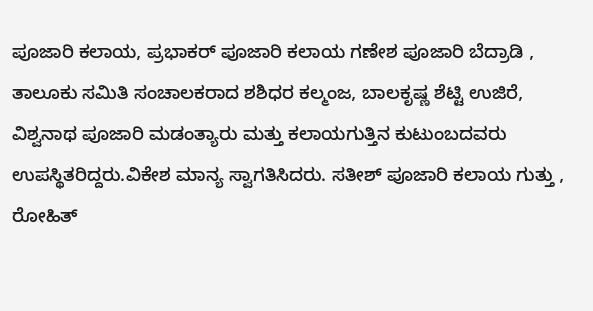ಪೂಜಾರಿ ಕಲಾಯ, ಪ್ರಭಾಕರ್ ಪೂಜಾರಿ ಕಲಾಯ ಗಣೇಶ ಪೂಜಾರಿ ಬೆದ್ರಾಡಿ , ತಾಲೂಕು ಸಮಿತಿ ಸಂಚಾಲಕರಾದ ಶಶಿಧರ ಕಲ್ಮಂಜ, ಬಾಲಕೃಷ್ಣ ಶೆಟ್ಟಿ ಉಜಿರೆ, ವಿಶ್ವನಾಥ ಪೂಜಾರಿ ಮಡಂತ್ಯಾರು ಮತ್ತು ಕಲಾಯಗುತ್ತಿನ ಕುಟುಂಬದವರು ಉಪಸ್ಥಿತರಿದ್ದರು.ವಿಕೇಶ ಮಾನ್ಯ ಸ್ವಾಗತಿಸಿದರು. ಸತೀಶ್ ಪೂಜಾರಿ ಕಲಾಯ ಗುತ್ತು , ರೋಹಿತ್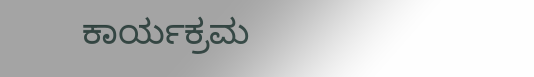ಕಾರ್ಯಕ್ರಮ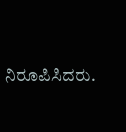ನಿರೂಪಿಸಿದರು.